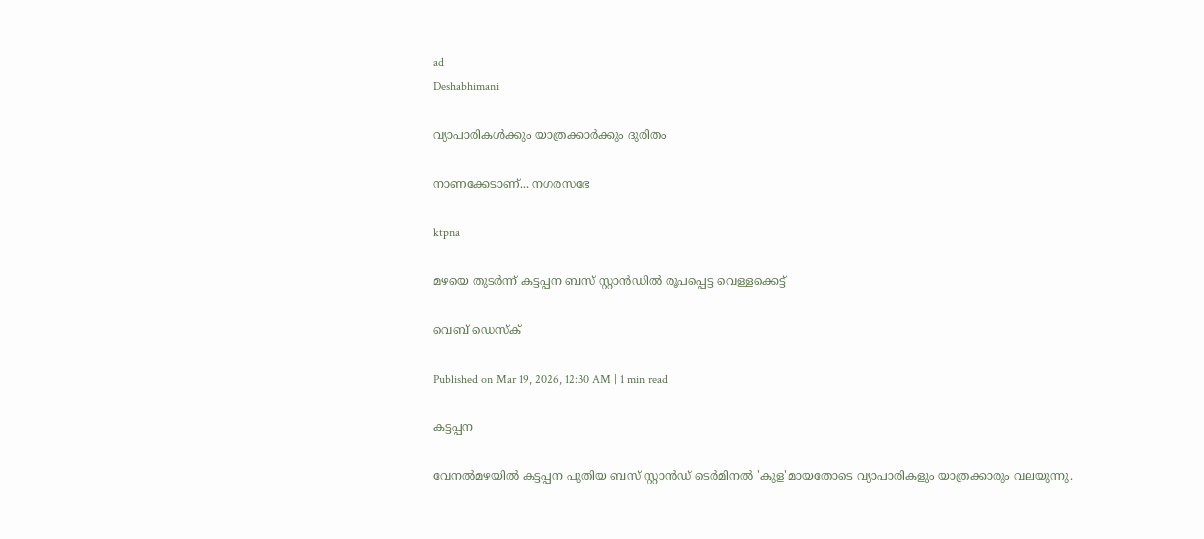ad
Deshabhimani

വ്യാപാരികള്‍ക്കും യാത്രക്കാര്‍ക്കും ദുരിതം

നാണക്കേടാണ്... നഗരസഭേ

ktpna

മഴയെ തുടര്‍ന്ന് കട്ടപ്പന ബസ് സ്റ്റാന്‍ഡില്‍ രൂപപ്പെട്ട വെള്ളക്കെട്ട്

വെബ് ഡെസ്ക്

Published on Mar 19, 2026, 12:30 AM | 1 min read

കട്ടപ്പന

വേനല്‍മഴയില്‍ കട്ടപ്പന പുതിയ ബസ് സ്റ്റാന്‍ഡ് ടെര്‍മിനല്‍ 'കുള'മായതോടെ വ്യാപാരികളും യാത്രക്കാരും വലയുന്നു.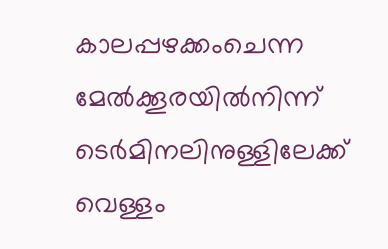കാലപ്പഴക്കംചെന്ന മേല്‍ക്കൂരയില്‍നിന്ന് ടെര്‍മിനലിനുള്ളിലേക്ക് വെള്ളം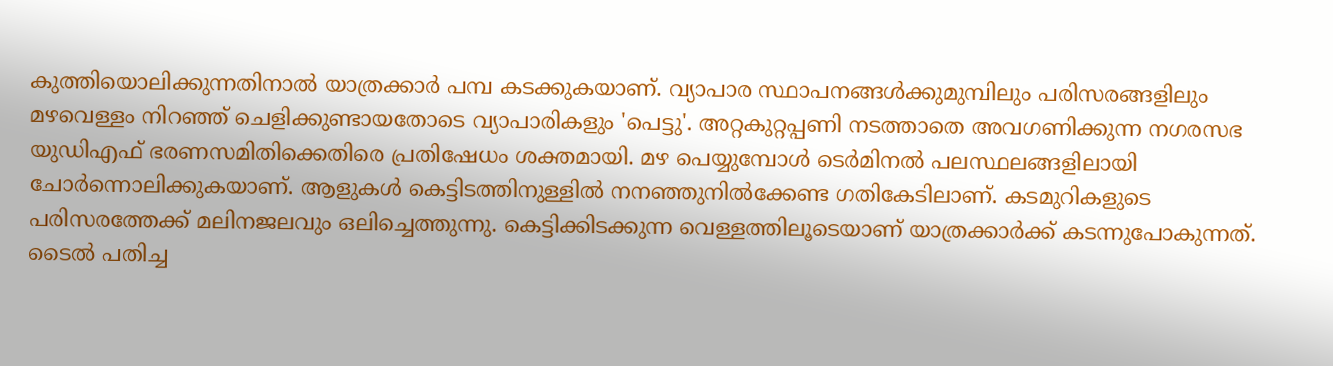കുത്തിയൊലിക്കുന്നതിനാല്‍ യാത്രക്കാര്‍ പമ്പ കടക്കുകയാണ്. വ്യാപാര സ്ഥാപനങ്ങള്‍ക്കുമുമ്പിലും പരിസരങ്ങളിലും മഴവെള്ളം നിറഞ്ഞ് ചെളിക്കുണ്ടായതോടെ വ്യാപാരികളും 'പെട്ടു'. അറ്റകുറ്റപ്പണി നടത്താതെ അവഗണിക്കുന്ന നഗരസഭ യുഡിഎഫ് ഭരണസമിതിക്കെതിരെ പ്രതിഷേധം ശക്തമായി. മഴ പെയ്യുമ്പോള്‍ ടെര്‍മിനല്‍ പലസ്ഥലങ്ങളിലായി ചോര്‍ന്നൊലിക്കുകയാണ്. ആളുകള്‍ കെട്ടിടത്തിനുള്ളില്‍ നനഞ്ഞുനില്‍ക്കേണ്ട ഗതികേടിലാണ്. കടമുറികളുടെ പരിസരത്തേക്ക്‌ മലിനജലവും ഒലിച്ചെത്തുന്നു. കെട്ടിക്കിടക്കുന്ന വെള്ളത്തിലൂടെയാണ് യാത്രക്കാര്‍ക്ക് കടന്നുപോകുന്നത്. ടൈല്‍ പതിച്ച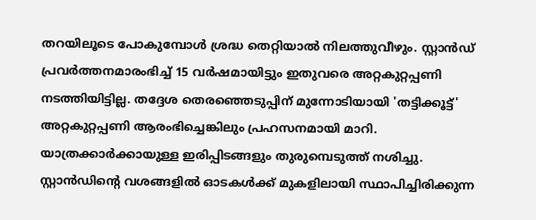തറയിലൂടെ പോകുമ്പോള്‍ ശ്രദ്ധ തെറ്റിയാല്‍ നിലത്തുവീഴും. സ്റ്റാന്‍ഡ് പ്രവര്‍ത്തനമാരംഭിച്ച് 15 വര്‍ഷമായിട്ടും ഇതുവരെ അറ്റകുറ്റപ്പണി നടത്തിയിട്ടില്ല. തദ്ദേശ തെരഞ്ഞെടുപ്പിന് മുന്നോടിയായി 'തട്ടിക്കൂട്ട്' അറ്റകുറ്റപ്പണി ആരംഭിച്ചെങ്കിലും പ്രഹസനമായി മാറി. യാത്രക്കാര്‍ക്കായുള്ള ഇരിപ്പിടങ്ങളും തുരുമ്പെടുത്ത് നശിച്ചു. സ്റ്റാന്‍ഡിന്റെ വശങ്ങളില്‍ ഓടകള്‍ക്ക് മുകളിലായി സ്ഥാപിച്ചിരിക്കുന്ന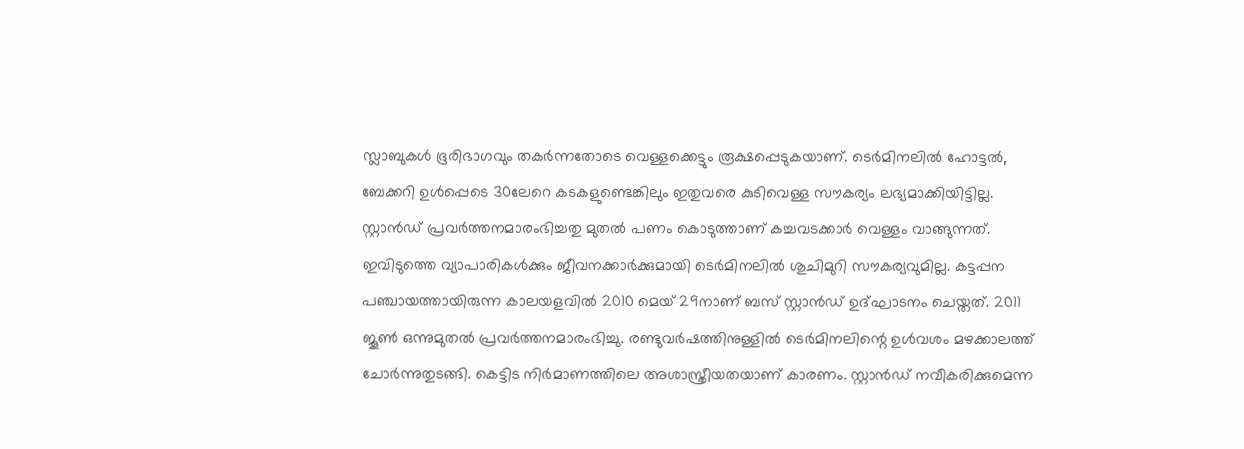സ്ലാബുകള്‍ ഭൂരിഭാഗവും തകര്‍ന്നതോടെ വെള്ളക്കെട്ടും രൂക്ഷപ്പെടുകയാണ്. ടെര്‍മിനലില്‍ ഹോട്ടല്‍, ബേക്കറി ഉള്‍പ്പെടെ 30ലേറെ കടകളുണ്ടെങ്കിലും ഇതുവരെ കുടിവെള്ള സൗകര്യം ലഭ്യമാക്കിയിട്ടില്ല. സ്റ്റാന്‍ഡ് പ്രവര്‍ത്തനമാരംഭിച്ചതു മുതല്‍ പണം കൊടുത്താണ് കച്ചവടക്കാര്‍ വെള്ളം വാങ്ങുന്നത്. ഇവിടുത്തെ വ്യാപാരികള്‍ക്കും ജീവനക്കാര്‍ക്കുമായി ടെര്‍മിനലില്‍ ശുചിമുറി സൗകര്യവുമില്ല. കട്ടപ്പന പഞ്ചായത്തായിരുന്ന കാലയളവില്‍ 2010 മെയ് 29നാണ് ബസ് സ്റ്റാന്‍ഡ് ഉദ്ഘാടനം ചെയ്തത്. 2011 ജൂണ്‍ ഒന്നുമുതല്‍ പ്രവര്‍ത്തനമാരംഭിച്ചു. രണ്ടുവര്‍ഷത്തിനുള്ളില്‍ ടെര്‍മിനലിന്റെ ഉള്‍വശം മഴക്കാലത്ത് ചോര്‍ന്നുതുടങ്ങി. കെട്ടിട നിര്‍മാണത്തിലെ അശാസ്ത്രീയതയാണ് കാരണം. സ്റ്റാന്‍ഡ് നവീകരിക്കുമെന്ന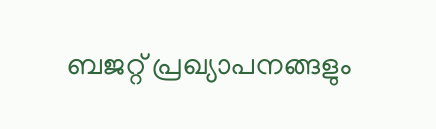ബജറ്റ് പ്രഖ്യാപനങ്ങളും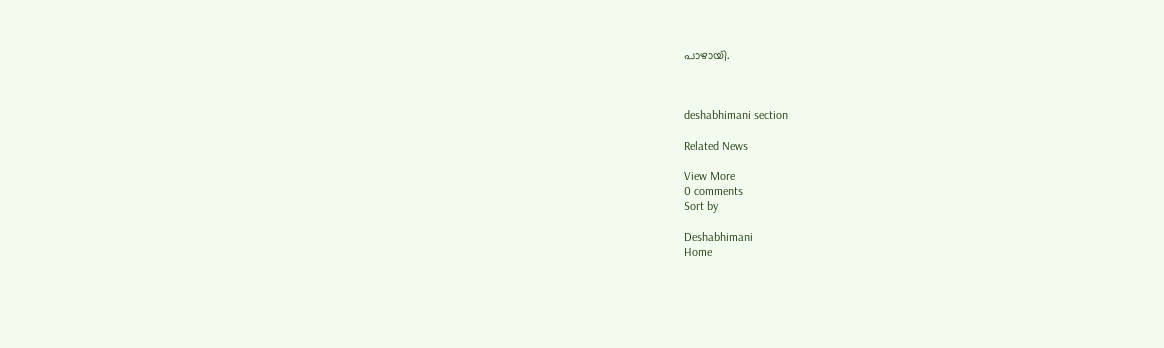പാഴായി.



deshabhimani section

Related News

View More
0 comments
Sort by

Deshabhimani
Home